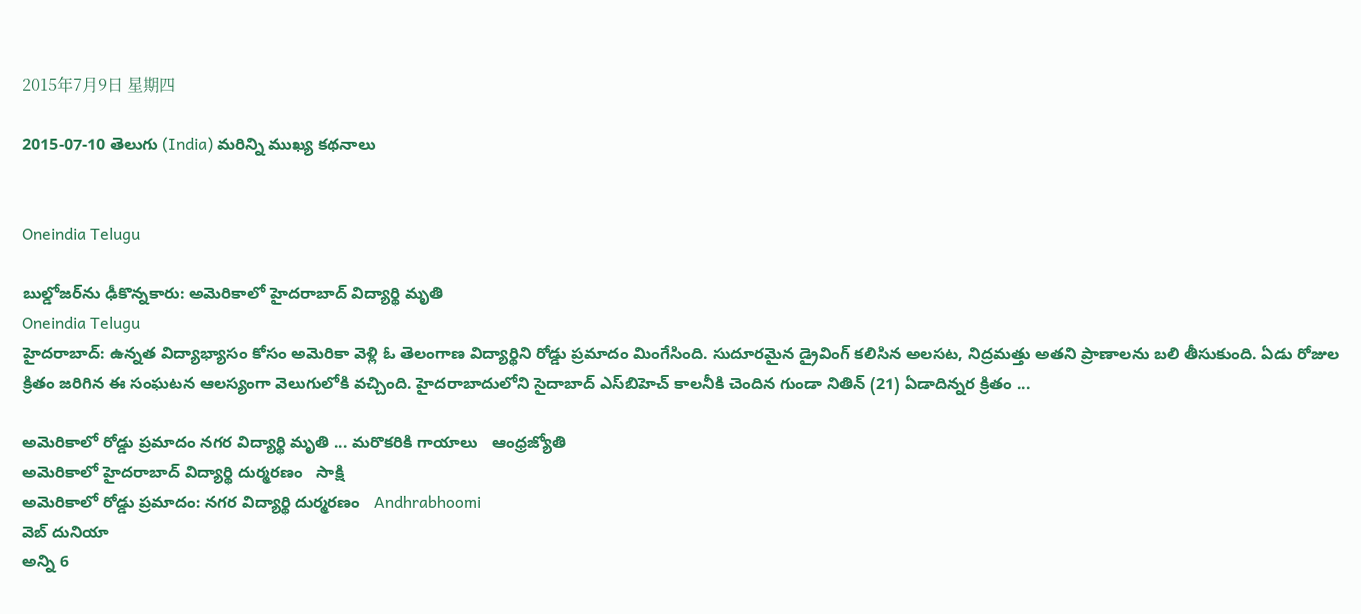2015年7月9日 星期四

2015-07-10 తెలుగు (India) మరిన్ని ముఖ్య కథనాలు


Oneindia Telugu

బుల్డోజర్‌ను ఢీకొన్నకారు: అమెరికాలో హైదరాబాద్ విద్యార్థి మృతి
Oneindia Telugu
హైదరాబాద్: ఉన్నత విద్యాభ్యాసం కోసం అమెరికా వెళ్లి ఓ తెలంగాణ విద్యార్థిని రోడ్డు ప్రమాదం మింగేసింది. సుదూరమైన డ్రైవింగ్ కలిసిన అలసట, నిద్రమత్తు అతని ప్రాణాలను బలి తీసుకుంది. ఏడు రోజుల క్రితం జరిగిన ఈ సంఘటన ఆలస్యంగా వెలుగులోకి వచ్చింది. హైదరాబాదులోని సైదాబాద్ ఎస్‌బిహెచ్ కాలనీకి చెందిన గుండా నితిన్ (21) ఏడాదిన్నర క్రితం ...

అమెరికాలో రోడ్డు ప్రమాదం నగర విద్యార్థి మృతి ... మరొకరికి గాయాలు   ఆంధ్రజ్యోతి
అమెరికాలో హైదరాబాద్ విద్యార్థి దుర్మరణం   సాక్షి
అమెరికాలో రోడ్డు ప్రమాదం: నగర విద్యార్థి దుర్మరణం   Andhrabhoomi
వెబ్ దునియా
అన్ని 6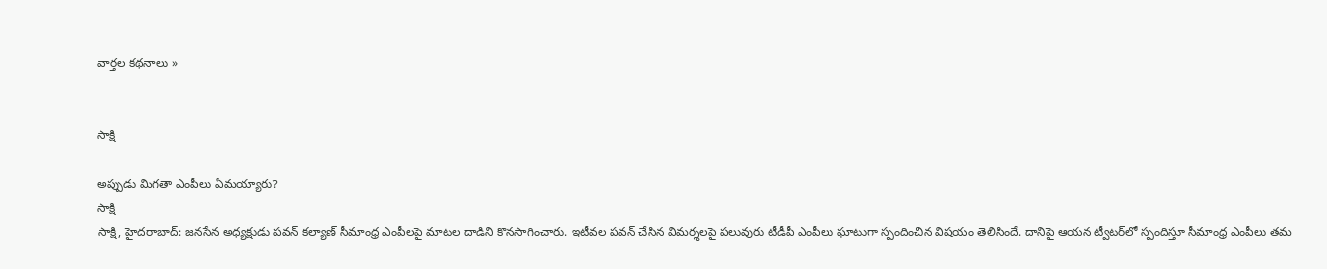వార్తల కథనాలు »


సాక్షి

అప్పుడు మిగతా ఎంపీలు ఏమయ్యారు?
సాక్షి
సాక్షి, హైదరాబాద్: జనసేన అధ్యక్షుడు పవన్ కల్యాణ్ సీమాంధ్ర ఎంపీలపై మాటల దాడిని కొనసాగించారు. ఇటీవల పవన్ చేసిన విమర్శలపై పలువురు టీడీపీ ఎంపీలు ఘాటుగా స్పందించిన విషయం తెలిసిందే. దానిపై ఆయన ట్వీటర్‌లో స్పందిస్తూ సీమాంధ్ర ఎంపీలు తమ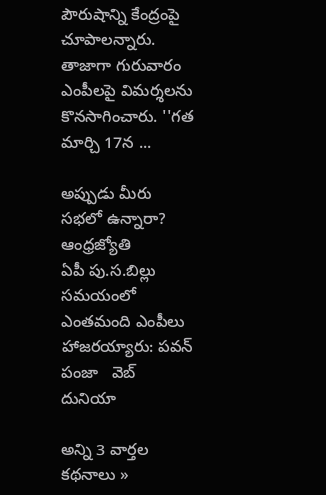పౌరుషాన్ని కేంద్రంపై చూపాలన్నారు. తాజాగా గురువారం ఎంపీలపై విమర్శలను కొనసాగించారు. ''గత మార్చి 17న ...

అప్పుడు మీరు సభలో ఉన్నారా?   ఆంధ్రజ్యోతి
ఏపీ పు.స.బిల్లు సమయంలో ఎంతమంది ఎంపీలు హాజరయ్యారు: పవన్ పంజా   వెబ్ దునియా

అన్ని 3 వార్తల కథనాలు »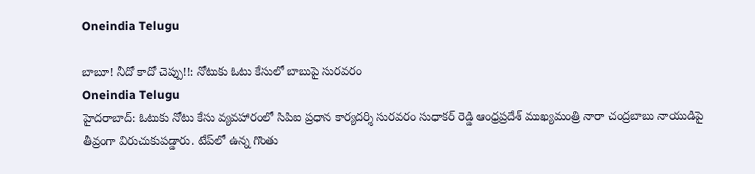Oneindia Telugu

బాబూ! నీదో కాదో చెప్పు!!: నోటుకు ఓటు కేసులో బాబుపై సురవరం
Oneindia Telugu
హైదరాబాద్: ఓటుకు నోటు కేసు వ్యవహారంలో సిపిఐ ప్రధాన కార్యదర్శి సురవరం సుధాకర్ రెడ్డి ఆంధ్రప్రదేశ్ ముఖ్యమంత్రి నారా చంద్రబాబు నాయుడిపై తీవ్రంగా విరుచుకుపడ్డారు. టేప్‌లో ఉన్న గొంతు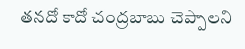తనదో కాదో చంద్రబాబు చెప్పాలని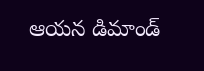ఆయన డిమాండ్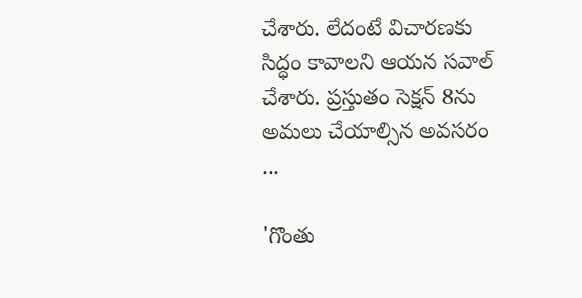చేశారు. లేదంటే విచారణకు సిద్ధం కావాలని ఆయన సవాల్ చేశారు. ప్రస్తుతం సెక్షన్ 8ను అమలు చేయాల్సిన అవసరం ...

'గొంతు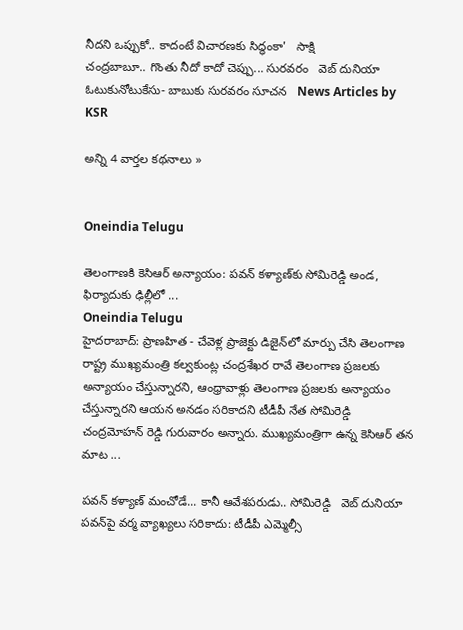నీదని ఒప్పుకో.. కాదంటే విచారణకు సిద్ధంకా'   సాక్షి
చంద్రబాబూ.. గొంతు నీదో కాదో చెప్పు... సురవరం   వెబ్ దునియా
ఓటుకునోటుకేసు- బాబుకు సురవరం సూచన   News Articles by KSR

అన్ని 4 వార్తల కథనాలు »


Oneindia Telugu

తెలంగాణకి కెసిఆర్ అన్యాయం: పవన్ కళ్యాణ్‌కు సోమిరెడ్డి అండ, ఫిర్యాదుకు ఢిల్లీలో ...
Oneindia Telugu
హైదరాబాద్: ప్రాణహిత - చేవెళ్ల ప్రాజెక్టు డిజైన్‌లో మార్పు చేసి తెలంగాణ రాష్ట్ర ముఖ్యమంత్రి కల్వకుంట్ల చంద్రశేఖర రావే తెలంగాణ ప్రజలకు అన్యాయం చేస్తున్నారని, ఆంధ్రావాళ్లు తెలంగాణ ప్రజలకు అన్యాయం చేస్తున్నారని ఆయన అనడం సరికాదని టీడీపీ నేత సోమిరెడ్డి చంద్రమోహన్ రెడ్డి గురువారం అన్నారు. ముఖ్యమంత్రిగా ఉన్న కెసిఆర్ తన మాట ...

పవన్ కళ్యాణ్ మంచోడే... కానీ ఆవేశపరుడు.. సోమిరెడ్డి   వెబ్ దునియా
పవన్‌పై వర్మ వ్యాఖ్యలు సరికాదు: టీడీపీ ఎమ్మెల్సీ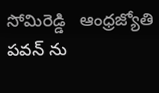సోమిరెడ్డి   ఆంధ్రజ్యోతి
పవన్ ను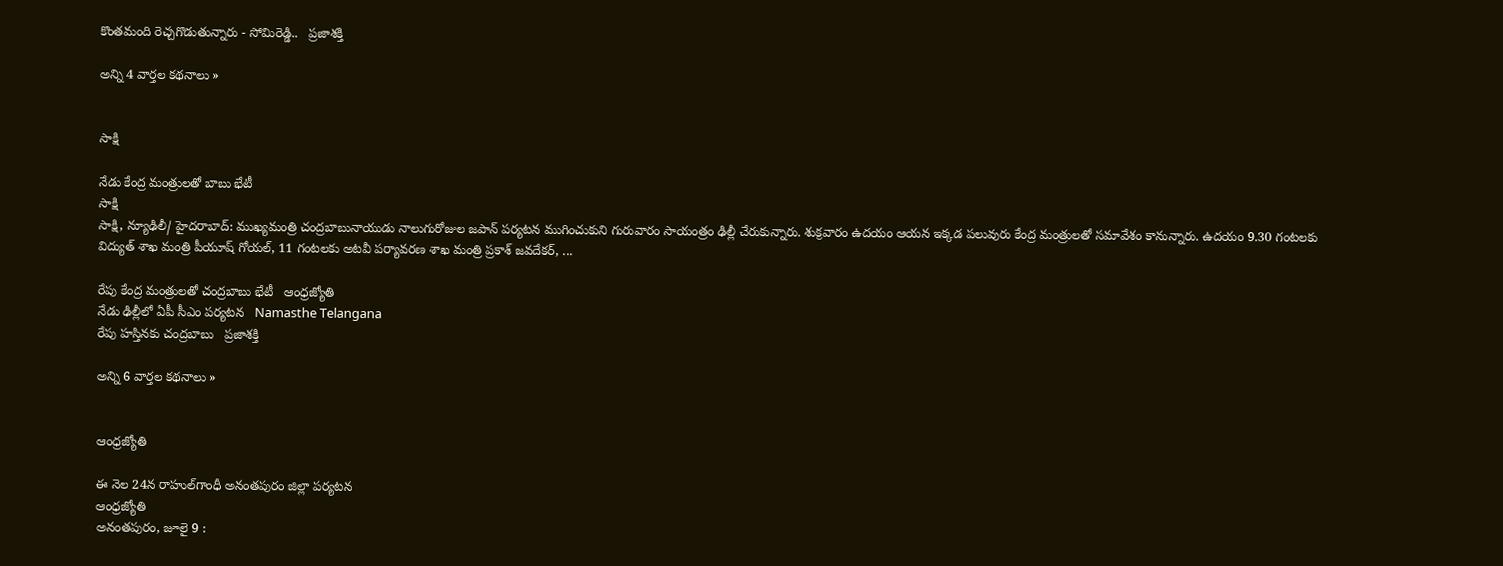కొంతమంది రెచ్చగొడుతున్నారు - సోమిరెడ్డి..   ప్రజాశక్తి

అన్ని 4 వార్తల కథనాలు »


సాక్షి

నేడు కేంద్ర మంత్రులతో బాబు భేటీ
సాక్షి
సాక్షి, న్యూఢిలీ/ హైదరాబాద్: ముఖ్యమంత్రి చంద్రబాబునాయుడు నాలుగురోజుల జపాన్ పర్యటన ముగించుకుని గురువారం సాయంత్రం ఢిల్లీ చేరుకున్నారు. శుక్రవారం ఉదయం ఆయన ఇక్కడ పలువురు కేంద్ర మంత్రులతో సమావేశం కానున్నారు. ఉదయం 9.30 గంటలకు విద్యుత్ శాఖ మంత్రి పీయూష్ గోయల్, 11 గంటలకు అటవీ పర్యావరణ శాఖ మంత్రి ప్రకాశ్ జవదేకర్, ...

రేపు కేంద్ర మంత్రులతో చంద్రబాబు భేటీ   ఆంధ్రజ్యోతి
నేడు ఢిల్లీలో ఏపీ సీఎం పర్యటన   Namasthe Telangana
రేపు హస్తినకు చంద్రబాబు   ప్రజాశక్తి

అన్ని 6 వార్తల కథనాలు »


ఆంధ్రజ్యోతి

ఈ నెల 24న రాహుల్‌గాంధీ అనంతపురం జిల్లా పర్యటన
ఆంధ్రజ్యోతి
అనంతపురం, జూలై 9 :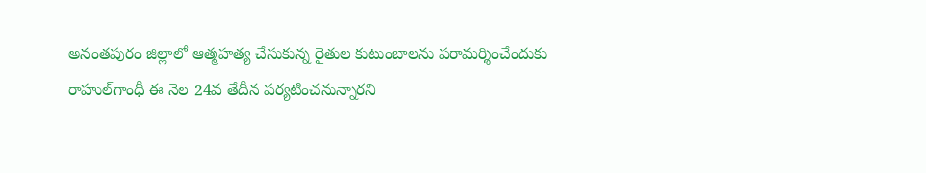అనంతపురం జిల్లాలో ఆత్మహత్య చేసుకున్న రైతుల కుటుంబాలను పరామర్శించేందుకు రాహుల్‌గాంధీ ఈ నెల 24వ తేదీన పర్యటించనున్నారని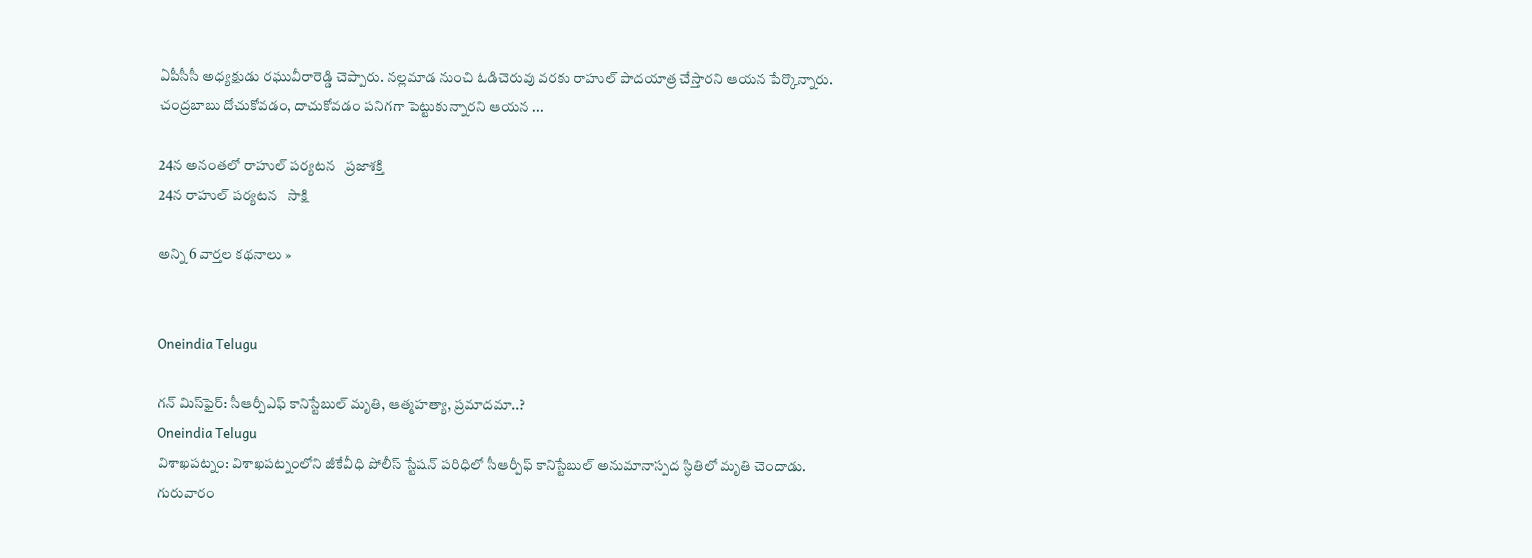ఏపీసీసీ అధ్యక్షుడు రఘువీరారెడ్డి చెప్పారు. నల్లమాడ నుంచి ఓడిచెరువు వరకు రాహుల్‌ పాదయాత్ర చేస్తారని ఆయన పేర్కొన్నారు. చంద్రబాబు దోచుకోవడం, దాచుకోవడం పనిగగా పెట్టుకున్నారని ఆయన ...

24న అనంతలో రాహుల్‌ పర్యటన   ప్రజాశక్తి
24న రాహుల్ పర్యటన   సాక్షి

అన్ని 6 వార్తల కథనాలు »


Oneindia Telugu

గన్ మిస్‌ఫైర్‌: సీఆర్పీఎఫ్‌ కానిస్టేబుల్ మృతి, ఆత్మహత్యా, ప్రమాదమా..?
Oneindia Telugu
విశాఖపట్నం: విశాఖపట్నంలోని జీకేవీధి పోలీస్ స్టేషన్‌ పరిధిలో సీఆర్పీఫ్‌ కానిస్టేబుల్ అనుమానాస్పద స్ధితిలో మృతి చెందాడు. గురువారం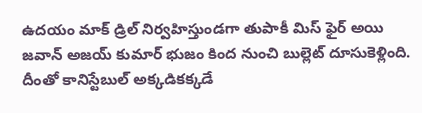ఉదయం మాక్ డ్రిల్ నిర్వహిస్తుండగా తుపాకీ మిస్ ఫైర్ అయి జవాన్ అజయ్ కుమార్ భుజం కింద నుంచి బుల్లెట్ దూసుకెళ్లింది. దీంతో కానిస్టేబుల్ అక్కడికక్కడే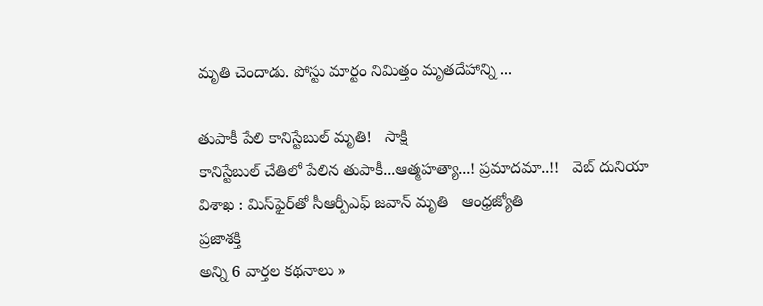మృతి చెందాడు. పోస్టు మార్టం నిమిత్తం మృతదేహాన్ని ...

తుపాకీ పేలి కానిస్టేబుల్ మృతి!   సాక్షి
కానిస్టేబుల్ చేతిలో పేలిన తుపాకీ...ఆత్మహత్యా...! ప్రమాదమా..!!   వెబ్ దునియా
విశాఖ : మిస్‌ఫైర్‌తో సీఆర్పీఎఫ్‌ జవాన్‌ మృతి   ఆంధ్రజ్యోతి
ప్రజాశక్తి
అన్ని 6 వార్తల కథనాలు »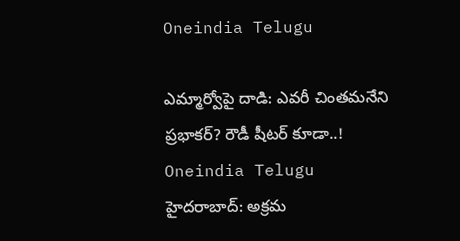Oneindia Telugu

ఎమ్మార్వోపై దాడి: ఎవరీ చింతమనేని ప్రభాకర్? రౌడీ షీటర్‌‌ కూడా..!
Oneindia Telugu
హైదరాబాద్: అక్రమ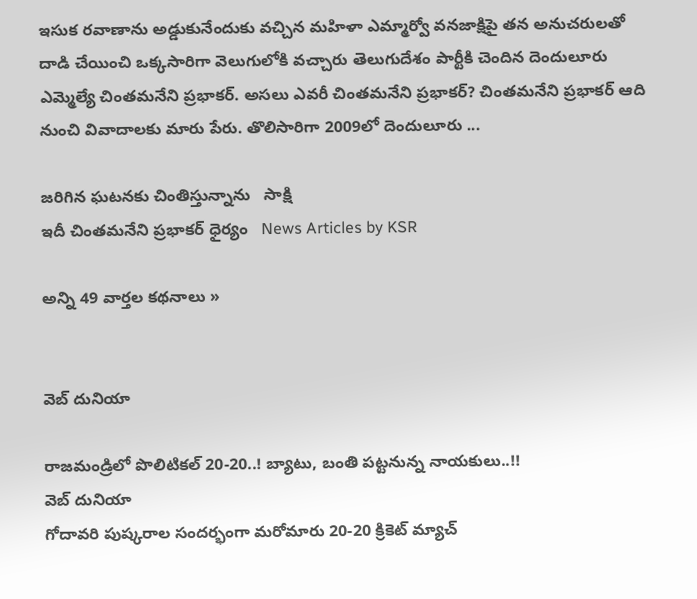ఇసుక రవాణాను అడ్డుకునేందుకు వచ్చిన మహిళా ఎమ్మార్వో వనజాక్షిపై తన అనుచరులతో దాడి చేయించి ఒక్కసారిగా వెలుగులోకి వచ్చారు తెలుగుదేశం పార్టీకి చెందిన దెందులూరు ఎమ్మెల్యే చింతమనేని ప్రభాకర్. అసలు ఎవరీ చింతమనేని ప్రభాకర్? చింతమనేని ప్రభాకర్ ఆది నుంచి వివాదాలకు మారు పేరు. తొలిసారిగా 2009లో దెందులూరు ...

జరిగిన ఘటనకు చింతిస్తున్నాను   సాక్షి
ఇదీ చింతమనేని ప్రభాకర్ ధైర్యం   News Articles by KSR

అన్ని 49 వార్తల కథనాలు »


వెబ్ దునియా

రాజమండ్రిలో పొలిటికల్ 20-20..! బ్యాటు, బంతి పట్టనున్న నాయకులు..!!
వెబ్ దునియా
గోదావరి పుష్కరాల సందర్భంగా మరోమారు 20-20 క్రికెట్ మ్యాచ్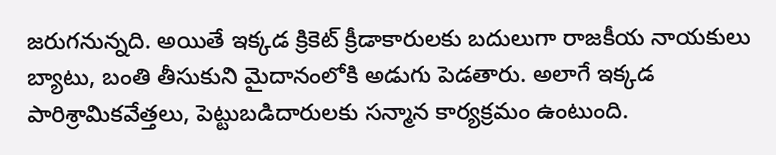జరుగనున్నది. అయితే ఇక్కడ క్రికెట్ క్రీడాకారులకు బదులుగా రాజకీయ నాయకులు బ్యాటు, బంతి తీసుకుని మైదానంలోకి అడుగు పెడతారు. అలాగే ఇక్కడ పారిశ్రామికవేత్తలు, పెట్టుబడిదారులకు సన్మాన కార్యక్రమం ఉంటుంది.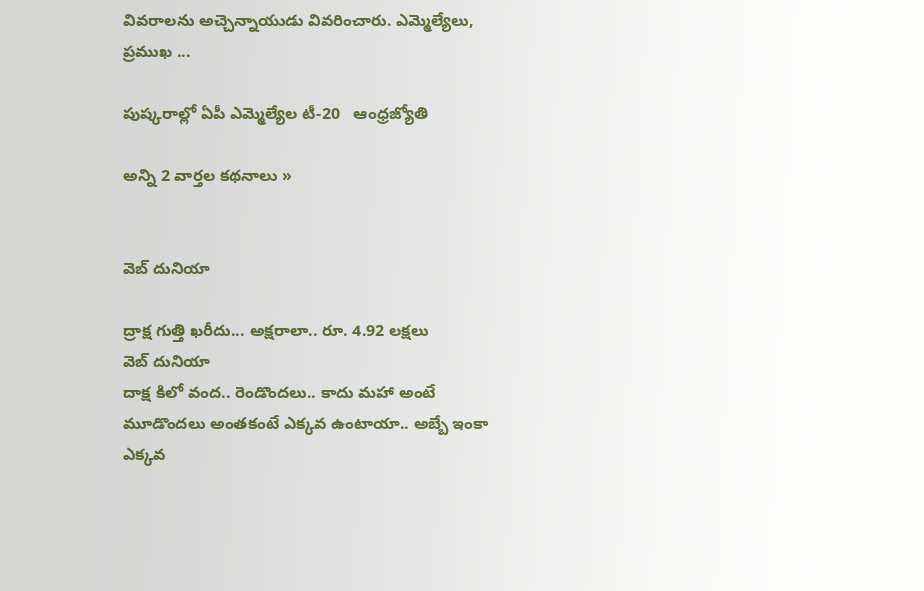వివరాలను అచ్చెన్నాయుడు వివరించారు. ఎమ్మెల్యేలు, ప్రముఖ ...

పుష్కరాల్లో ఏపీ ఎమ్మెల్యేల టీ-20   ఆంధ్రజ్యోతి

అన్ని 2 వార్తల కథనాలు »


వెబ్ దునియా

ద్రాక్ష గుత్తి ఖరీదు... అక్షరాలా.. రూ. 4.92 లక్షలు
వెబ్ దునియా
దాక్ష కిలో వంద.. రెండొందలు.. కాదు మహా అంటే మూడొందలు అంతకంటే ఎక్కవ ఉంటాయా.. అబ్బే ఇంకా ఎక్కవ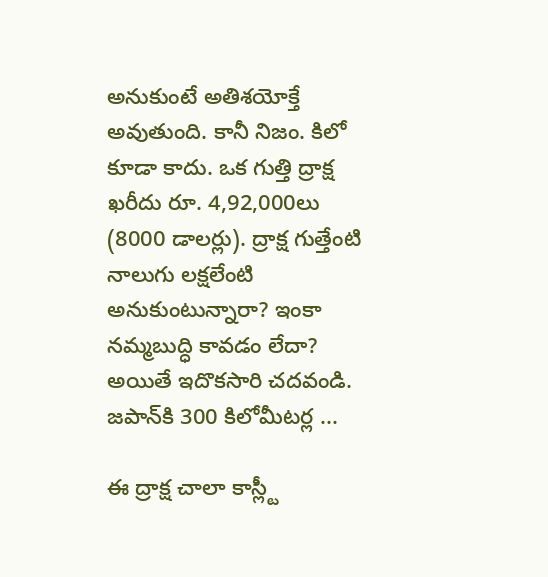అనుకుంటే అతిశయోక్తే అవుతుంది. కానీ నిజం. కిలో కూడా కాదు. ఒక గుత్తి ద్రాక్ష ఖరీదు రూ. 4,92,000లు (8000 డాలర్లు). ద్రాక్ష గుత్తేంటి నాలుగు లక్షలేంటి అనుకుంటున్నారా? ఇంకా నమ్మబుద్ధి కావడం లేదా? అయితే ఇదొకసారి చదవండి. జపాన్‌కి 300 కిలోమీటర్ల ...

ఈ ద్రాక్ష చాలా కాస్ల్టీ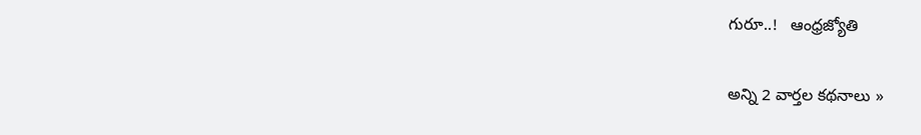గురూ..!   ఆంధ్రజ్యోతి

అన్ని 2 వార్తల కథనాలు »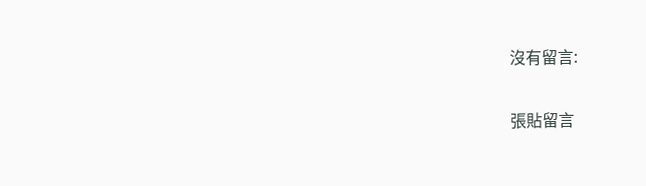沒有留言:

張貼留言